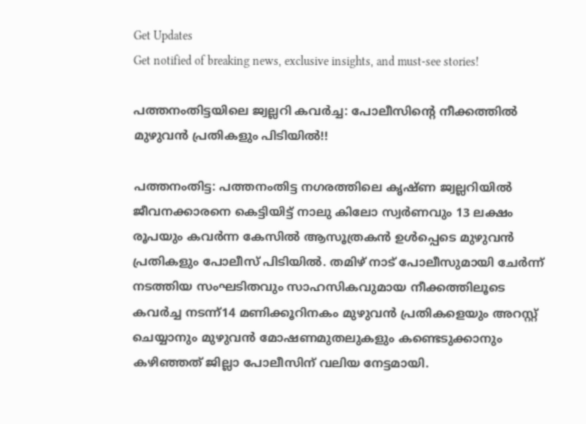Get Updates
Get notified of breaking news, exclusive insights, and must-see stories!

പത്തനംതിട്ടയിലെ ജ്വല്ലറി കവര്‍ച്ച: പോലീസിന്റെ നീക്കത്തില്‍ മുഴുവൻ പ്രതികളും പിടിയില്‍!!

പത്തനംതിട്ട: പത്തനംതിട്ട നഗരത്തിലെ കൃഷ്ണ ജ്വല്ലറിയില്‍ ജീവനക്കാരനെ കെട്ടിയിട്ട് നാലു കിലോ സ്വര്‍ണവും 13 ലക്ഷം രൂപയും കവര്‍ന്ന കേസില്‍ ആസൂത്രകന്‍ ഉള്‍പ്പെടെ മുഴുവന്‍ പ്രതികളും പോലീസ് പിടിയില്‍. തമിഴ് നാട് പോലീസുമായി ചേര്‍ന്ന് നടത്തിയ സംഘടിതവും സാഹസികവുമായ നീക്കത്തിലൂടെ കവര്‍ച്ച നടന്ന്14 മണിക്കൂറിനകം മുഴുവന്‍ പ്രതികളെയും അറസ്റ്റ് ചെയ്യാനും മുഴുവന്‍ മോഷണമുതലുകളും കണ്ടെടുക്കാനും കഴിഞ്ഞത് ജില്ലാ പോലീസിന് വലിയ നേട്ടമായി.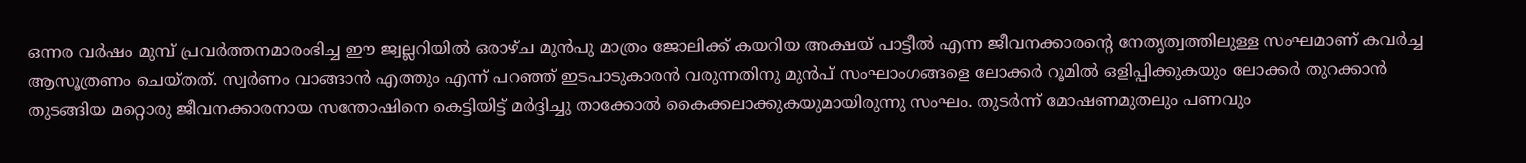ഒന്നര വര്‍ഷം മുമ്പ് പ്രവര്‍ത്തനമാരംഭിച്ച ഈ ജ്വല്ലറിയില്‍ ഒരാഴ്ച മുന്‍പു മാത്രം ജോലിക്ക് കയറിയ അക്ഷയ് പാട്ടീല്‍ എന്ന ജീവനക്കാരന്റെ നേതൃത്വത്തിലുള്ള സംഘമാണ് കവര്‍ച്ച ആസൂത്രണം ചെയ്തത്. സ്വര്‍ണം വാങ്ങാന്‍ എത്തും എന്ന് പറഞ്ഞ് ഇടപാടുകാരന്‍ വരുന്നതിനു മുന്‍പ് സംഘാംഗങ്ങളെ ലോക്കര്‍ റൂമില്‍ ഒളിപ്പിക്കുകയും ലോക്കര്‍ തുറക്കാന്‍ തുടങ്ങിയ മറ്റൊരു ജീവനക്കാരനായ സന്തോഷിനെ കെട്ടിയിട്ട് മര്‍ദ്ദിച്ചു താക്കോല്‍ കൈക്കലാക്കുകയുമായിരുന്നു സംഘം. തുടര്‍ന്ന് മോഷണമുതലും പണവും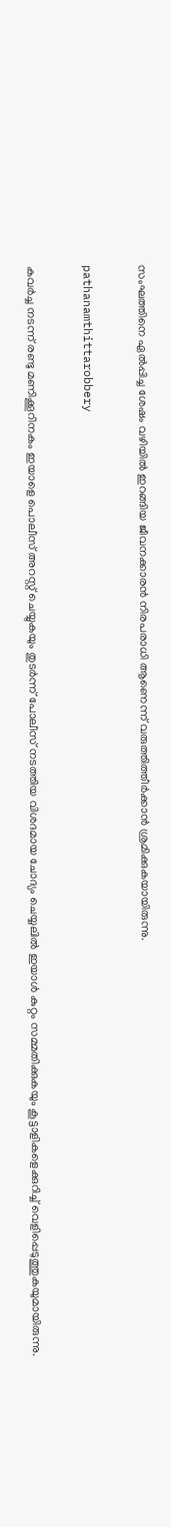സംഘത്തിനെ ഏല്‍പ്പിച്ച ശേഷം വഴിയില്‍ ഇറങ്ങിയ ജീവനക്കാരന്‍ നിരപരാധി ആണെന്ന് വരുത്തിത്തീര്‍ക്കാന്‍ ശ്രമിക്കുകയായിരുന്നു.

pathanamthittarobbery

കവര്‍ച്ച നടന്ന് രണ്ടു മണിക്കൂറിനകം ഇയാളെ പൊലീസ് അറസ്റ്റ് ചെയ്യുകയും തുടര്‍ന്ന് പോലീസ് നടത്തിയ വിശദമായ ചോദ്യം ചെയ്യലില്‍ ഇയാള്‍ കുറ്റം സമ്മതിക്കുകയും കൂട്ടാളികളെക്കുറിച്ച് വെളിപ്പെടുത്തുകയുമായിരുന്നു.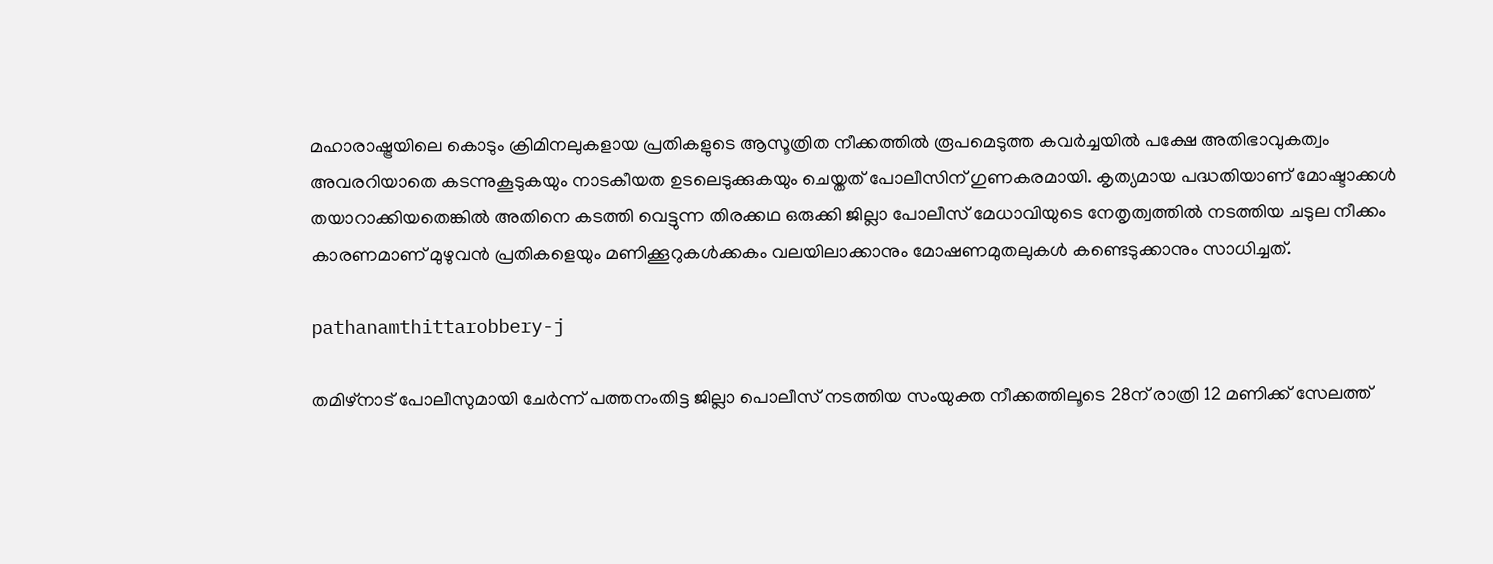മഹാരാഷ്ട്രയിലെ കൊടും ക്രിമിനലുകളായ പ്രതികളുടെ ആസൂത്രിത നീക്കത്തില്‍ രൂപമെടുത്ത കവര്‍ച്ചയില്‍ പക്ഷേ അതിഭാവുകത്വം അവരറിയാതെ കടന്നുകൂടുകയും നാടകീയത ഉടലെടുക്കുകയും ചെയ്തത് പോലീസിന് ഗുണകരമായി. കൃത്യമായ പദ്ധതിയാണ് മോഷ്ടാക്കള്‍ തയാറാക്കിയതെങ്കില്‍ അതിനെ കടത്തി വെട്ടുന്ന തിരക്കഥ ഒരുക്കി ജില്ലാ പോലീസ് മേധാവിയുടെ നേതൃത്വത്തില്‍ നടത്തിയ ചടുല നീക്കം കാരണമാണ് മുഴുവന്‍ പ്രതികളെയും മണിക്കൂറുകള്‍ക്കകം വലയിലാക്കാനും മോഷണമുതലുകള്‍ കണ്ടെടുക്കാനും സാധിച്ചത്.

pathanamthittarobbery-j

തമിഴ്‌നാട് പോലീസുമായി ചേര്‍ന്ന് പത്തനംതിട്ട ജില്ലാ പൊലീസ് നടത്തിയ സംയുക്ത നീക്കത്തിലൂടെ 28ന് രാത്രി 12 മണിക്ക് സേലത്ത്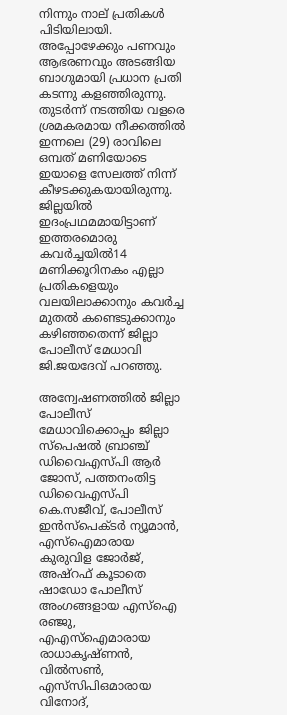നിന്നും നാല് പ്രതികള്‍ പിടിയിലായി. അപ്പോഴേക്കും പണവും ആഭരണവും അടങ്ങിയ ബാഗുമായി പ്രധാന പ്രതി കടന്നു കളഞ്ഞിരുന്നു. തുടര്‍ന്ന് നടത്തിയ വളരെ ശ്രമകരമായ നീക്കത്തില്‍ ഇന്നലെ (29) രാവിലെ ഒമ്പത് മണിയോടെ ഇയാളെ സേലത്ത് നിന്ന് കീഴടക്കുകയായിരുന്നു. ജില്ലയില്‍ ഇദംപ്രഥമമായിട്ടാണ് ഇത്തരമൊരു കവര്‍ച്ചയില്‍14 മണിക്കൂറിനകം എല്ലാ പ്രതികളെയും വലയിലാക്കാനും കവര്‍ച്ച മുതല്‍ കണ്ടെടുക്കാനും കഴിഞ്ഞതെന്ന് ജില്ലാ പോലീസ് മേധാവി ജി.ജയദേവ് പറഞ്ഞു.

അന്വേഷണത്തില്‍ ജില്ലാ പോലീസ് മേധാവിക്കൊപ്പം ജില്ലാ സ്‌പെഷല്‍ ബ്രാഞ്ച് ഡിവൈഎസ്പി ആര്‍ ജോസ്, പത്തനംതിട്ട ഡിവൈഎസ്പി കെ.സജീവ്, പോലീസ് ഇന്‍സ്‌പെക്ടര്‍ ന്യൂമാന്‍, എസ്‌ഐമാരായ കുരുവിള ജോര്‍ജ്, അഷ്‌റഫ് കൂടാതെ ഷാഡോ പോലീസ് അംഗങ്ങളായ എസ്‌ഐ രഞ്ജു, എഎസ്‌ഐമാരായ രാധാകൃഷ്ണന്‍, വില്‍സണ്‍, എസ്‌സിപിഒമാരായ വിനോദ്,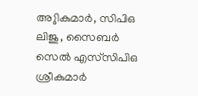അുികുമാര്‍, സിപിഒ ലിജു, സൈബര്‍ സെല്‍ എസ്‌സിപിഒ ശ്രീകുമാര്‍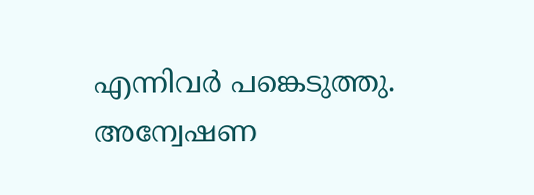എന്നിവര്‍ പങ്കെടുത്തു. അന്വേഷണ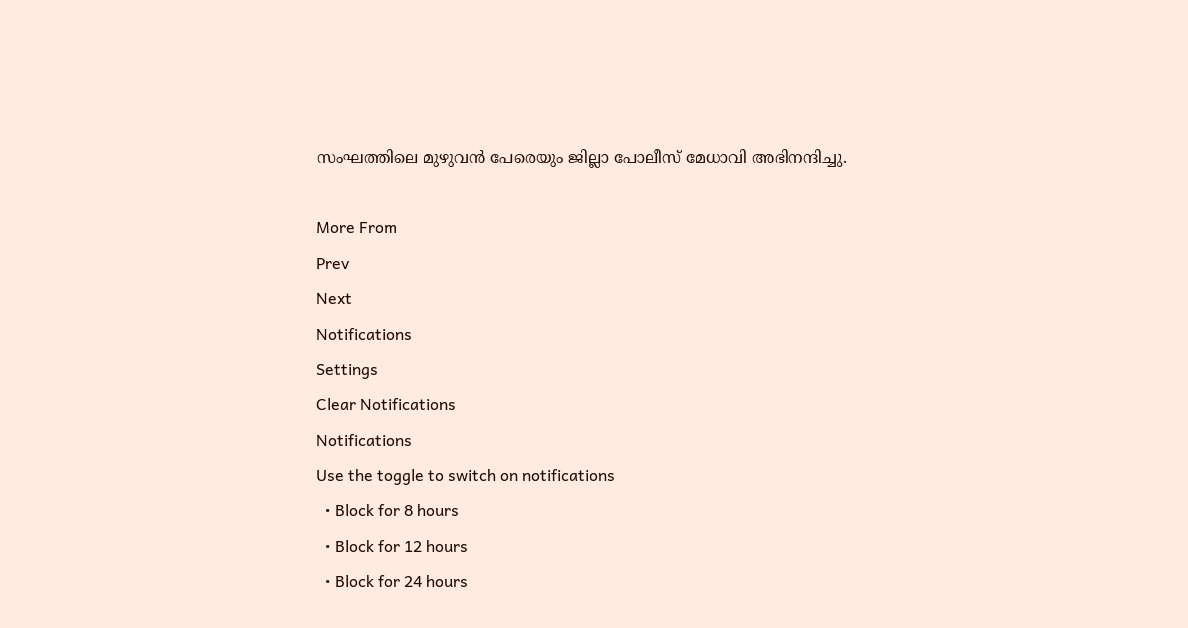സംഘത്തിലെ മുഴുവന്‍ പേരെയും ജില്ലാ പോലീസ് മേധാവി അഭിനന്ദിച്ചു.

More From
Prev
Next
Notifications
Settings
Clear Notifications
Notifications
Use the toggle to switch on notifications
  • Block for 8 hours
  • Block for 12 hours
  • Block for 24 hours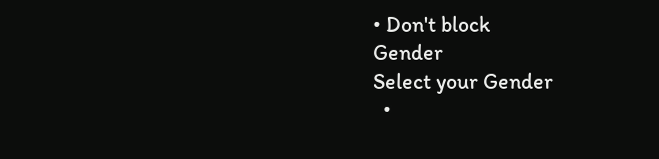• Don't block
Gender
Select your Gender
  •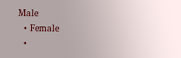Male
  • Female
  •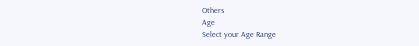Others
Age
Select your Age Range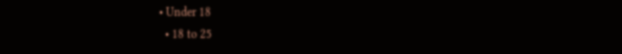• Under 18
  • 18 to 25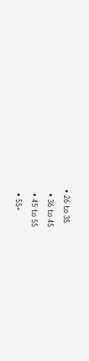• 26 to 35
  • 36 to 45
  • 45 to 55
  • 55+